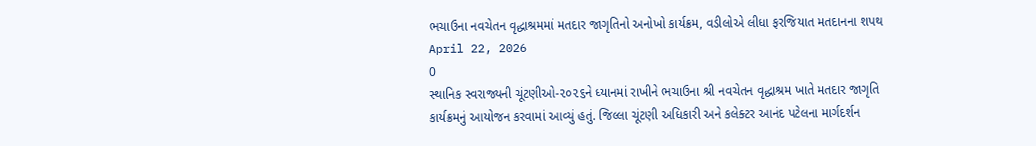ભચાઉના નવચેતન વૃદ્ધાશ્રમમાં મતદાર જાગૃતિનો અનોખો કાર્યક્રમ, વડીલોએ લીધા ફરજિયાત મતદાનના શપથ
April 22, 2026
0
સ્થાનિક સ્વરાજ્યની ચૂંટણીઓ-૨૦૨૬ને ધ્યાનમાં રાખીને ભચાઉના શ્રી નવચેતન વૃદ્ધાશ્રમ ખાતે મતદાર જાગૃતિ કાર્યક્રમનું આયોજન કરવામાં આવ્યું હતું. જિલ્લા ચૂંટણી અધિકારી અને કલેક્ટર આનંદ પટેલના માર્ગદર્શન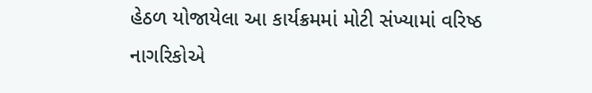હેઠળ યોજાયેલા આ કાર્યક્રમમાં મોટી સંખ્યામાં વરિષ્ઠ નાગરિકોએ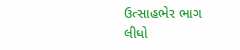ઉત્સાહભેર ભાગ લીધો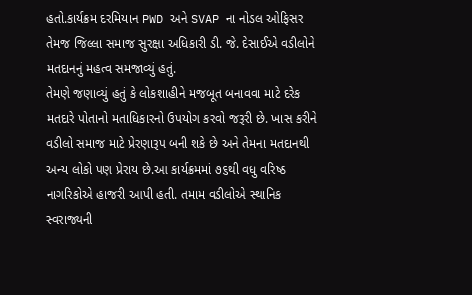હતો.કાર્યક્રમ દરમિયાન PWD અને SVAP ના નોડલ ઓફિસર તેમજ જિલ્લા સમાજ સુરક્ષા અધિકારી ડી. જે. દેસાઈએ વડીલોને મતદાનનું મહત્વ સમજાવ્યું હતું.
તેમણે જણાવ્યું હતું કે લોકશાહીને મજબૂત બનાવવા માટે દરેક મતદારે પોતાનો મતાધિકારનો ઉપયોગ કરવો જરૂરી છે. ખાસ કરીને વડીલો સમાજ માટે પ્રેરણારૂપ બની શકે છે અને તેમના મતદાનથી અન્ય લોકો પણ પ્રેરાય છે.આ કાર્યક્રમમાં ૭૬થી વધુ વરિષ્ઠ નાગરિકોએ હાજરી આપી હતી. તમામ વડીલોએ સ્થાનિક સ્વરાજ્યની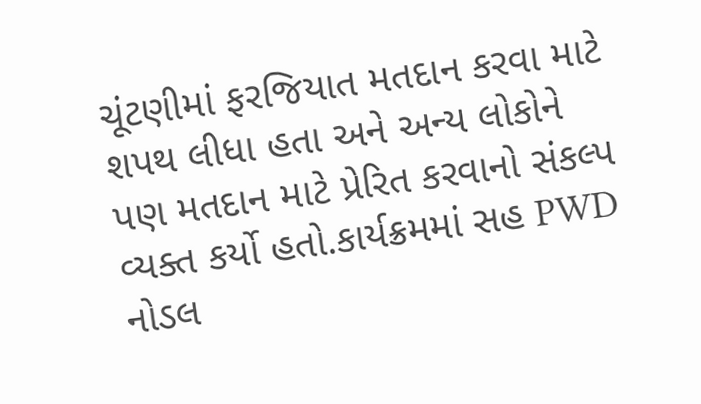ચૂંટણીમાં ફરજિયાત મતદાન કરવા માટે શપથ લીધા હતા અને અન્ય લોકોને પણ મતદાન માટે પ્રેરિત કરવાનો સંકલ્પ વ્યક્ત કર્યો હતો.કાર્યક્રમમાં સહ PWD નોડલ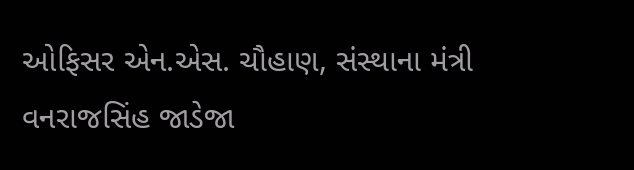ઓફિસર એન.એસ. ચૌહાણ, સંસ્થાના મંત્રી વનરાજસિંહ જાડેજા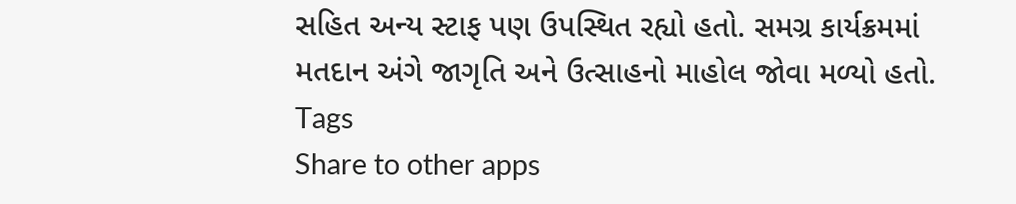સહિત અન્ય સ્ટાફ પણ ઉપસ્થિત રહ્યો હતો. સમગ્ર કાર્યક્રમમાં મતદાન અંગે જાગૃતિ અને ઉત્સાહનો માહોલ જોવા મળ્યો હતો.
Tags
Share to other apps